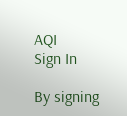AQI
Sign In

By signing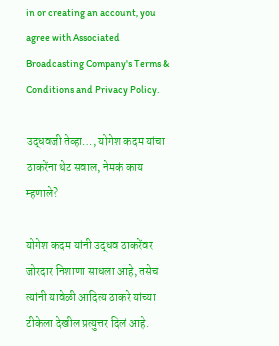in or creating an account, you agree with Associated Broadcasting Company's Terms & Conditions and Privacy Policy.

उद्धवजी तेव्हा…, योगेश कदम यांचा ठाकरेंना थेट सवाल, नेमकं काय म्हणाले?

योगेश कदम यांनी उद्धव ठाकरेंवर जोरदार निशाणा साधला आहे, तसेच त्यांनी यावेळी आदित्य ठाकरे यांच्या टीकेला देखील प्रत्युत्तर दिलं आहे.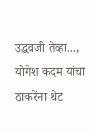उद्धवजी तेव्हा..., योगेश कदम यांचा ठाकरेंना थेट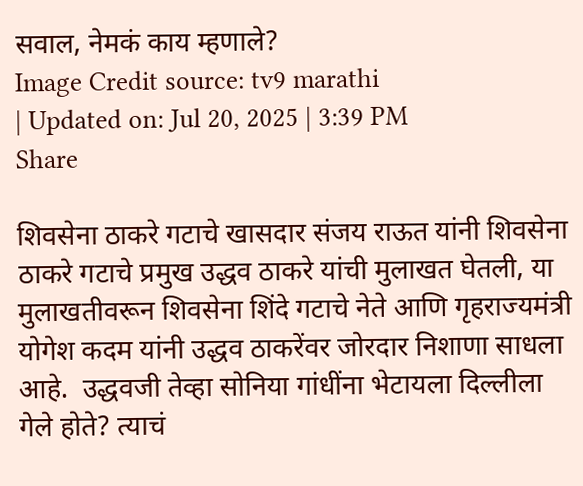सवाल, नेमकं काय म्हणाले?
Image Credit source: tv9 marathi
| Updated on: Jul 20, 2025 | 3:39 PM
Share

शिवसेना ठाकरे गटाचे खासदार संजय राऊत यांनी शिवसेना ठाकरे गटाचे प्रमुख उद्धव ठाकरे यांची मुलाखत घेतली, या मुलाखतीवरून शिवसेना शिंदे गटाचे नेते आणि गृहराज्यमंत्री योगेश कदम यांनी उद्धव ठाकरेंवर जोरदार निशाणा साधला आहे.  उद्धवजी तेव्हा सोनिया गांधींना भेटायला दिल्लीला गेले होते? त्याचं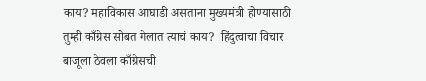काय? महाविकास आघाडी असताना मुख्यमंत्री होण्यासाठी तुम्ही काँग्रेस सोबत गेलात त्याचं काय?  हिंदुत्वाचा विचार बाजूला ठेवला काँग्रेसची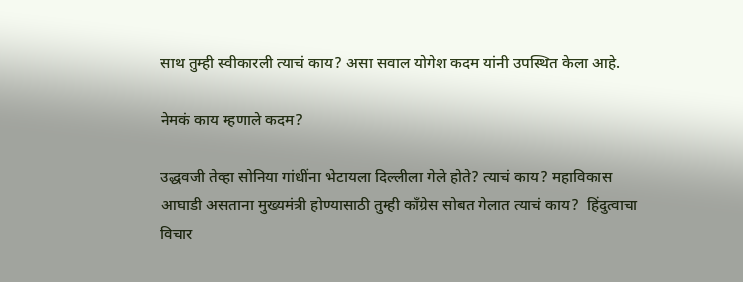साथ तुम्ही स्वीकारली त्याचं काय? असा सवाल योगेश कदम यांनी उपस्थित केला आहे.

नेमकं काय म्हणाले कदम?

उद्धवजी तेव्हा सोनिया गांधींना भेटायला दिल्लीला गेले होते? त्याचं काय? महाविकास आघाडी असताना मुख्यमंत्री होण्यासाठी तुम्ही काँग्रेस सोबत गेलात त्याचं काय?  हिंदुत्वाचा विचार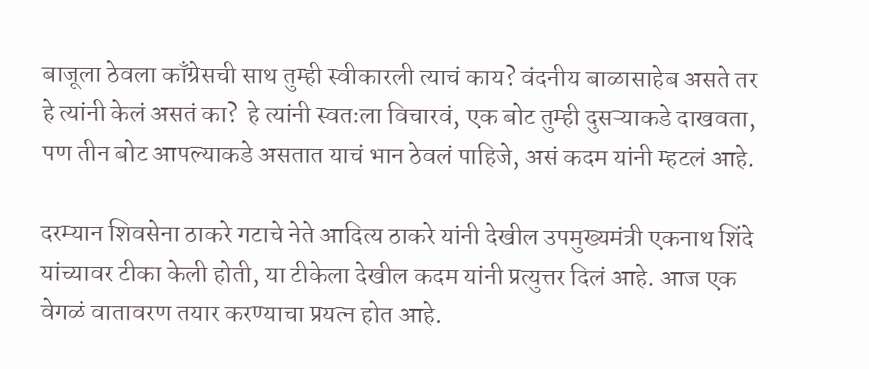बाजूला ठेवला काँग्रेसची साथ तुम्ही स्वीकारली त्याचं काय? वंदनीय बाळासाहेब असते तर हे त्यांनी केलं असतं का?  हे त्यांनी स्वतःला विचारवं, एक बोट तुम्ही दुसऱ्याकडे दाखवता, पण तीन बोट आपल्याकडे असतात याचं भान ठेवलं पाहिजे, असं कदम यांनी म्हटलं आहे.

दरम्यान शिवसेना ठाकरे गटाचे नेते आदित्य ठाकरे यांनी देखील उपमुख्यमंत्री एकनाथ शिंदे यांच्यावर टीका केली होती, या टीकेला देखील कदम यांनी प्रत्युत्तर दिलं आहे. आज एक वेगळं वातावरण तयार करण्याचा प्रयत्न होत आहे.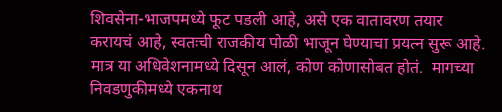शिवसेना-भाजपमध्ये फूट पडली आहे, असे एक वातावरण तयार करायचं आहे, स्वतःची राजकीय पोळी भाजून घेण्याचा प्रयत्न सुरू आहे.  मात्र या अधिवेशनामध्ये दिसून आलं, कोण कोणासोबत होतं.  मागच्या निवडणुकीमध्ये एकनाथ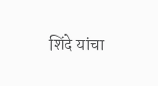शिंदे यांचा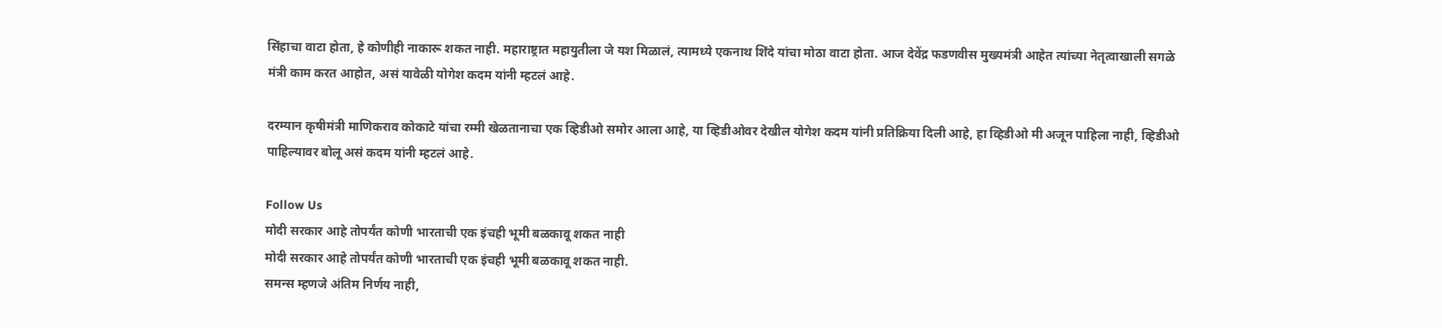सिंहाचा वाटा होता, हे कोणीही नाकारू शकत नाही. महाराष्ट्रात महायुतीला जे यश मिळालं, त्यामध्ये एकनाथ शिंदे यांचा मोठा वाटा होता. आज देवेंद्र फडणवीस मुख्यमंत्री आहेत त्यांच्या नेतृत्वाखाली सगळे मंत्री काम करत आहोत, असं यावेळी योगेश कदम यांनी म्हटलं आहे.

दरम्यान कृषीमंत्री माणिकराव कोकाटे यांचा रम्मी खेळतानाचा एक व्हिडीओ समोर आला आहे, या व्हिडीओवर देखील योगेश कदम यांनी प्रतिक्रिया दिली आहे, हा व्हिडीओ मी अजून पाहिला नाही, व्हिडीओ पाहिल्यावर बोलू असं कदम यांनी म्हटलं आहे.

Follow Us
मोदी सरकार आहे तोपर्यंत कोणी भारताची एक इंचही भूमी बळकावू शकत नाही
मोदी सरकार आहे तोपर्यंत कोणी भारताची एक इंचही भूमी बळकावू शकत नाही.
समन्स म्हणजे अंतिम निर्णय नाही,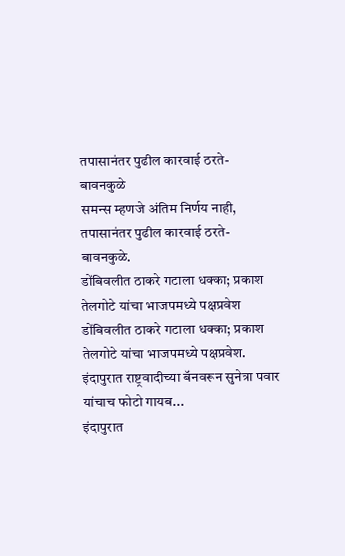तपासानंतर पुढील कारवाई ठरते- बावनकुळे
समन्स म्हणजे अंतिम निर्णय नाही, तपासानंतर पुढील कारवाई ठरते- बावनकुळे.
डोंबिवलीत ठाकरे गटाला धक्का; प्रकाश तेलगोटे यांचा भाजपमध्ये पक्षप्रवेश
डोंबिवलीत ठाकरे गटाला धक्का; प्रकाश तेलगोटे यांचा भाजपमध्ये पक्षप्रवेश.
इंदापुरात राष्ट्रवादीच्या बॅनवरून सुनेत्रा पवार यांचाच फोटो गायब...
इंदापुरात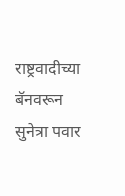राष्ट्रवादीच्या बॅनवरून सुनेत्रा पवार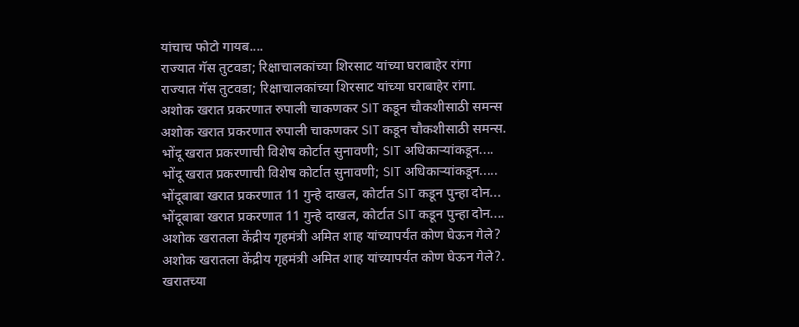यांचाच फोटो गायब....
राज्यात गॅस तुटवडा; रिक्षाचालकांच्या शिरसाट यांच्या घराबाहेर रांगा
राज्यात गॅस तुटवडा; रिक्षाचालकांच्या शिरसाट यांच्या घराबाहेर रांगा.
अशोक खरात प्रकरणात रुपाली चाकणकर SIT कडून चौकशीसाठी समन्स
अशोक खरात प्रकरणात रुपाली चाकणकर SIT कडून चौकशीसाठी समन्स.
भोंदू खरात प्रकरणाची विशेष कोर्टात सुनावणी; SIT अधिकाऱ्यांकडून....
भोंदू खरात प्रकरणाची विशेष कोर्टात सुनावणी; SIT अधिकाऱ्यांकडून.....
भोंदूबाबा खरात प्रकरणात 11 गुन्हे दाखल, कोर्टात SIT कडून पुन्हा दोन...
भोंदूबाबा खरात प्रकरणात 11 गुन्हे दाखल, कोर्टात SIT कडून पुन्हा दोन....
अशोक खरातला केंद्रीय गृहमंत्री अमित शाह यांच्यापर्यंत कोण घेऊन गेले?
अशोक खरातला केंद्रीय गृहमंत्री अमित शाह यांच्यापर्यंत कोण घेऊन गेले?.
खरातच्या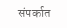संपर्कात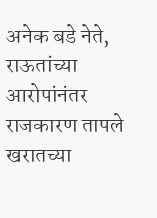अनेक बडे नेते, राऊतांच्या आरोपांनंतर राजकारण तापले
खरातच्या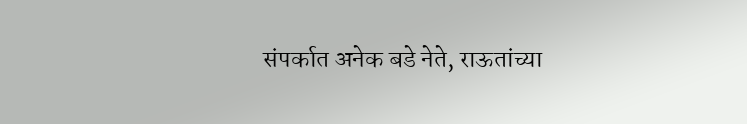संपर्कात अनेक बडे नेते, राऊतांच्या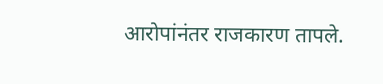आरोपांनंतर राजकारण तापले.